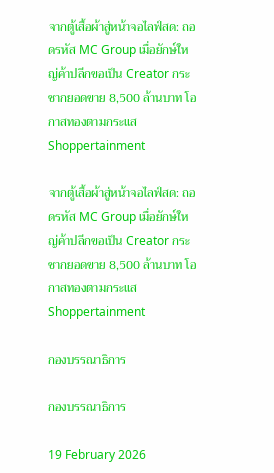จากตู้เสื้อผ้าสู่หน้าจอไลฟ์สด: ถอดรหัส MC Group เมื่อยักษ์ใหญ่ค้าปลีกขอเป็น Creator กระชากยอดขาย 8,500 ล้านบาท โอกาสทองตามกระแส Shoppertainment

จากตู้เสื้อผ้าสู่หน้าจอไลฟ์สด: ถอดรหัส MC Group เมื่อยักษ์ใหญ่ค้าปลีกขอเป็น Creator กระชากยอดขาย 8,500 ล้านบาท โอกาสทองตามกระแส Shoppertainment

กองบรรณาธิการ

กองบรรณาธิการ

19 February 2026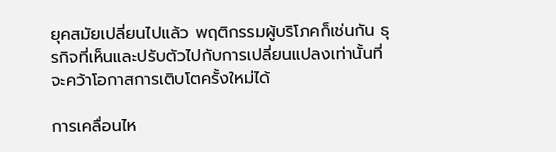ยุคสมัยเปลี่ยนไปแล้ว พฤติกรรมผู้บริโภคก็เช่นกัน ธุรกิจที่เห็นและปรับตัวไปกับการเปลี่ยนแปลงเท่านั้นที่จะคว้าโอกาสการเติบโตครั้งใหม่ได้

การเคลื่อนไห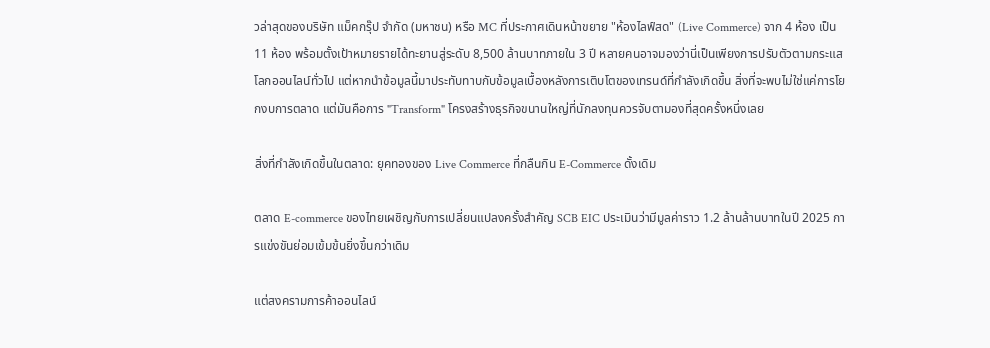วล่าสุดของบริษัท แม็คกรุ๊ป จำกัด (มหาชน) หรือ MC ที่ประกาศเดินหน้าขยาย "ห้องไลฟ์สด" (Live Commerce) จาก 4 ห้อง เป็น 11 ห้อง พร้อมตั้งเป้าหมายรายได้ทะยานสู่ระดับ 8,500 ล้านบาทภายใน 3 ปี หลายคนอาจมองว่านี่เป็นเพียงการปรับตัวตามกระแสโลกออนไลน์ทั่วไป แต่หากนำข้อมูลนี้มาประทับทาบกับข้อมูลเบื้องหลังการเติบโตของเทรนด์ที่กำลังเกิดขึ้น สิ่งที่จะพบไม่ใช่แค่การโยกงบการตลาด แต่มันคือการ "Transform" โครงสร้างธุรกิจขนานใหญ่ที่นักลงทุนควรจับตามองที่สุดครั้งหนึ่งเลย

สิ่งที่กำลังเกิดขึ้นในตลาด: ยุคทองของ Live Commerce ที่กลืนกิน E-Commerce ดั้งเดิม

ตลาด E-commerce ของไทยเผชิญกับการเปลี่ยนแปลงครั้งสำคัญ SCB EIC ประเมินว่ามีมูลค่าราว 1.2 ล้านล้านบาทในปี 2025 การแข่งขันย่อมเข้มข้นยิ่งขึ้นกว่าเดิม

แต่สงครามการค้าออนไลน์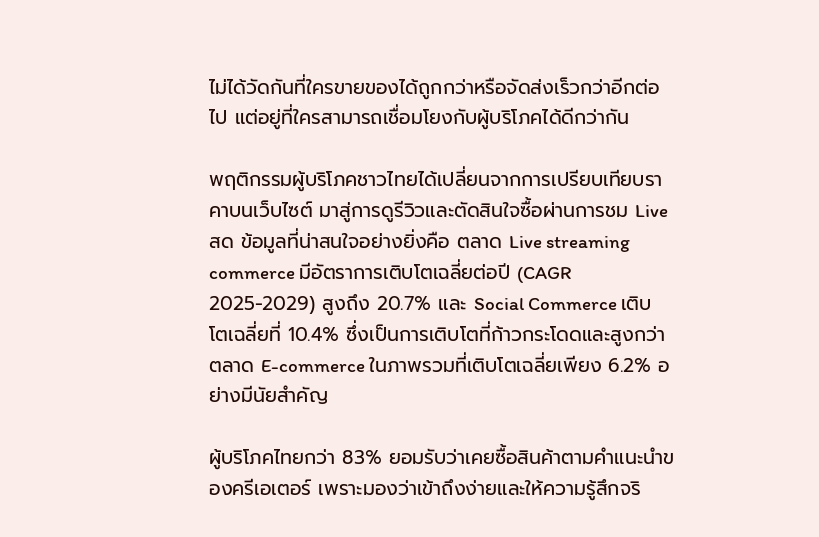ไม่ได้วัดกันที่ใครขายของได้ถูกกว่าหรือจัดส่งเร็วกว่าอีกต่อไป แต่อยู่ที่ใครสามารถเชื่อมโยงกับผู้บริโภคได้ดีกว่ากัน

พฤติกรรมผู้บริโภคชาวไทยได้เปลี่ยนจากการเปรียบเทียบราคาบนเว็บไซต์ มาสู่การดูรีวิวและตัดสินใจซื้อผ่านการชม Live สด ข้อมูลที่น่าสนใจอย่างยิ่งคือ ตลาด Live streaming commerce มีอัตราการเติบโตเฉลี่ยต่อปี (CAGR 2025-2029) สูงถึง 20.7% และ Social Commerce เติบโตเฉลี่ยที่ 10.4% ซึ่งเป็นการเติบโตที่ก้าวกระโดดและสูงกว่าตลาด E-commerce ในภาพรวมที่เติบโตเฉลี่ยเพียง 6.2% อย่างมีนัยสำคัญ

ผู้บริโภคไทยกว่า 83% ยอมรับว่าเคยซื้อสินค้าตามคำแนะนำของครีเอเตอร์ เพราะมองว่าเข้าถึงง่ายและให้ความรู้สึกจริ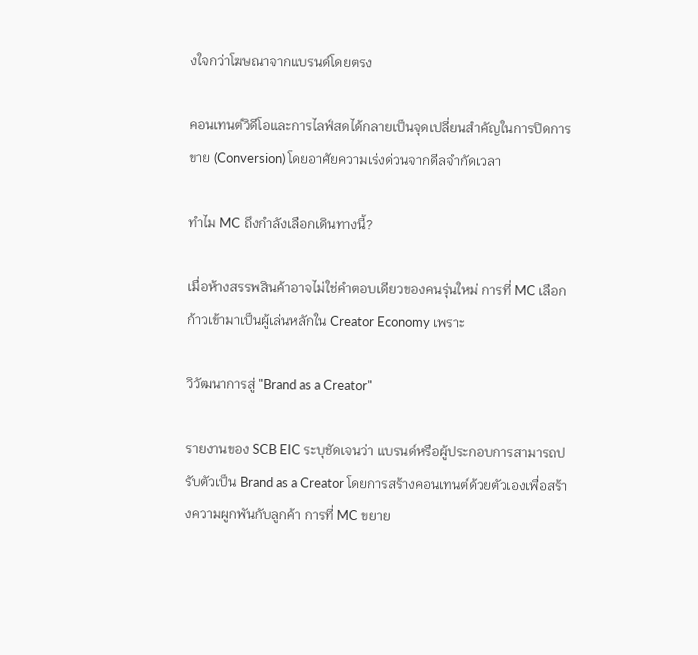งใจกว่าโฆษณาจากแบรนด์โดยตรง

คอนเทนต์วิดีโอและการไลฟ์สดได้กลายเป็นจุดเปลี่ยนสำคัญในการปิดการขาย (Conversion) โดยอาศัยความเร่งด่วนจากดีลจำกัดเวลา

ทำไม MC ถึงกำลังเลือกเดินทางนี้?

เมื่อห้างสรรพสินค้าอาจไม่ใช่คำตอบเดียวของคนรุ่นใหม่ การที่ MC เลือกก้าวเข้ามาเป็นผู้เล่นหลักใน Creator Economy เพราะ

วิวัฒนาการสู่ "Brand as a Creator"

รายงานของ SCB EIC ระบุชัดเจนว่า แบรนด์หรือผู้ประกอบการสามารถปรับตัวเป็น Brand as a Creator โดยการสร้างคอนเทนต์ด้วยตัวเองเพื่อสร้างความผูกพันกับลูกค้า การที่ MC ขยาย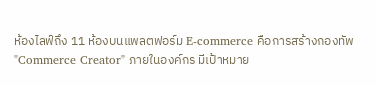ห้องไลฟ์ถึง 11 ห้องบนแพลตฟอร์ม E-commerce คือการสร้างกองทัพ "Commerce Creator" ภายในองค์กร มีเป้าหมาย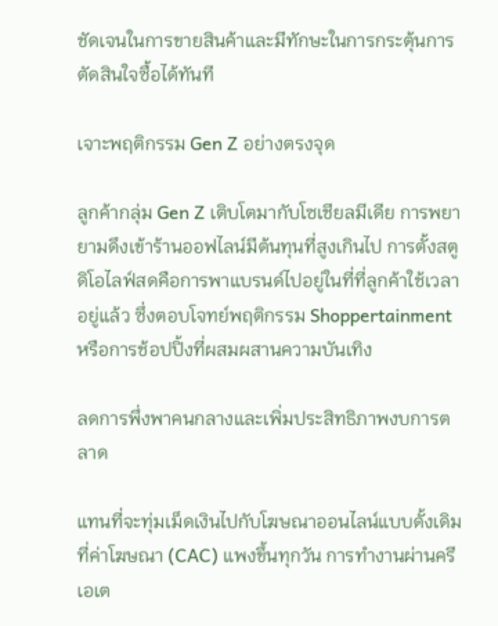ชัดเจนในการขายสินค้าและมีทักษะในการกระตุ้นการตัดสินใจซื้อได้ทันที

เจาะพฤติกรรม Gen Z อย่างตรงจุด

ลูกค้ากลุ่ม Gen Z เติบโตมากับโซเชียลมีเดีย การพยายามดึงเข้าร้านออฟไลน์มีต้นทุนที่สูงเกินไป การตั้งสตูดิโอไลฟ์สดคือการพาแบรนด์ไปอยู่ในที่ที่ลูกค้าใช้เวลาอยู่แล้ว ซึ่งตอบโจทย์พฤติกรรม Shoppertainment หรือการช้อปปิ้งที่ผสมผสานความบันเทิง

ลดการพึ่งพาคนกลางและเพิ่มประสิทธิภาพงบการตลาด

แทนที่จะทุ่มเม็ดเงินไปกับโฆษณาออนไลน์แบบดั้งเดิมที่ค่าโฆษณา (CAC) แพงขึ้นทุกวัน การทำงานผ่านครีเอเต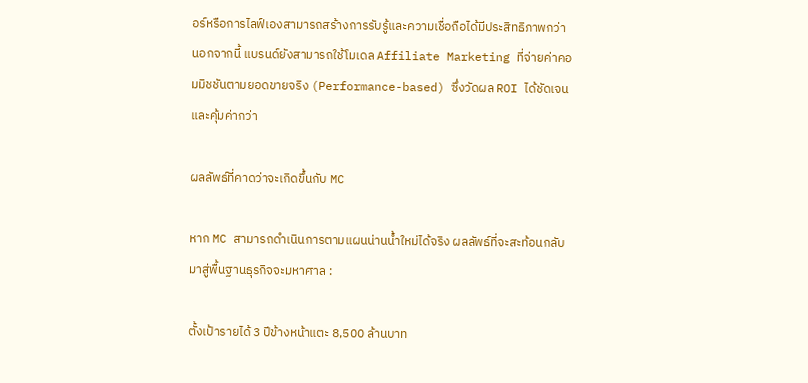อร์หรือการไลฟ์เองสามารถสร้างการรับรู้และความเชื่อถือได้มีประสิทธิภาพกว่า นอกจากนี้ แบรนด์ยังสามารถใช้โมเดล Affiliate Marketing ที่จ่ายค่าคอมมิชชันตามยอดขายจริง (Performance-based) ซึ่งวัดผล ROI ได้ชัดเจนและคุ้มค่ากว่า

ผลลัพธ์ที่คาดว่าจะเกิดขึ้นกับ MC

หาก MC สามารถดำเนินการตามแผนน่านน้ำใหม่ได้จริง ผลลัพธ์ที่จะสะท้อนกลับมาสู่พื้นฐานธุรกิจจะมหาศาล :

ตั้งเป้ารายได้ 3 ปีข้างหน้าแตะ 8,500 ล้านบาท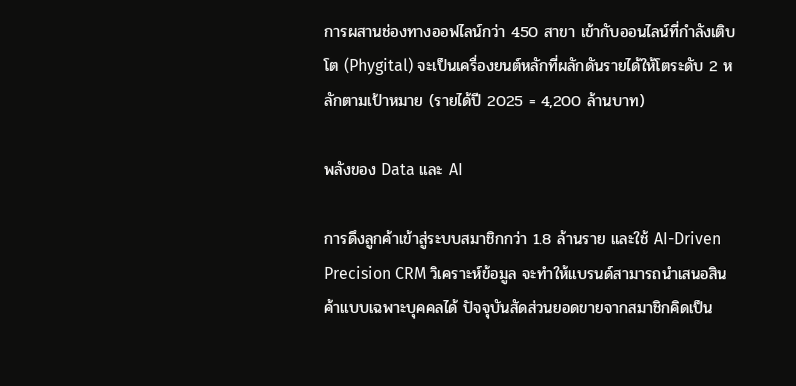การผสานช่องทางออฟไลน์กว่า 450 สาขา เข้ากับออนไลน์ที่กำลังเติบโต (Phygital) จะเป็นเครื่องยนต์หลักที่ผลักดันรายได้ให้โตระดับ 2 หลักตามเป้าหมาย (รายได้ปี 2025 = 4,200 ล้านบาท)

พลังของ Data และ AI

การดึงลูกค้าเข้าสู่ระบบสมาชิกกว่า 1.8 ล้านราย และใช้ AI-Driven Precision CRM วิเคราะห์ข้อมูล จะทำให้แบรนด์สามารถนำเสนอสินค้าแบบเฉพาะบุคคลได้ ปัจจุบันสัดส่วนยอดขายจากสมาชิกคิดเป็น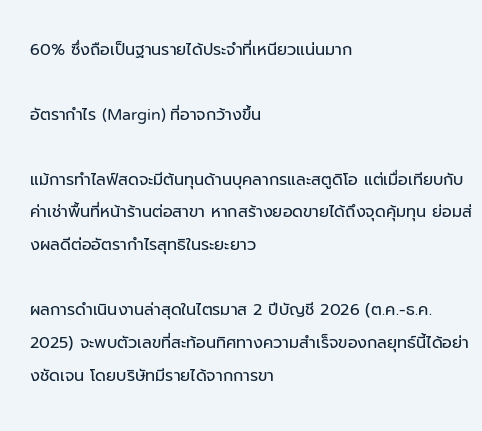60% ซึ่งถือเป็นฐานรายได้ประจำที่เหนียวแน่นมาก

อัตรากำไร (Margin) ที่อาจกว้างขึ้น

แม้การทำไลฟ์สดจะมีต้นทุนด้านบุคลากรและสตูดิโอ แต่เมื่อเทียบกับค่าเช่าพื้นที่หน้าร้านต่อสาขา หากสร้างยอดขายได้ถึงจุดคุ้มทุน ย่อมส่งผลดีต่ออัตรากำไรสุทธิในระยะยาว

ผลการดำเนินงานล่าสุดในไตรมาส 2 ปีบัญชี 2026 (ต.ค.-ธ.ค. 2025) จะพบตัวเลขที่สะท้อนทิศทางความสำเร็จของกลยุทธ์นี้ได้อย่างชัดเจน โดยบริษัทมีรายได้จากการขา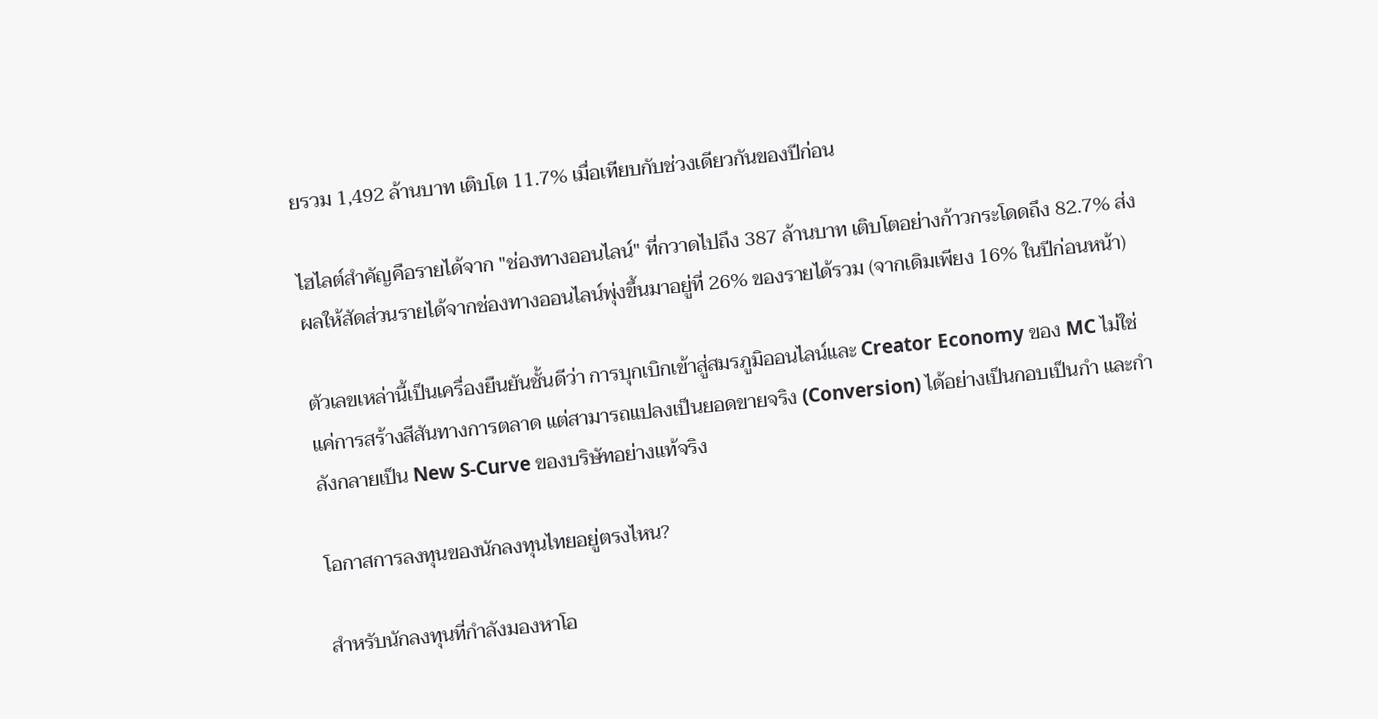ยรวม 1,492 ล้านบาท เติบโต 11.7% เมื่อเทียบกับช่วงเดียวกันของปีก่อน

ไฮไลต์สำคัญคือรายได้จาก "ช่องทางออนไลน์" ที่กวาดไปถึง 387 ล้านบาท เติบโตอย่างก้าวกระโดดถึง 82.7% ส่งผลให้สัดส่วนรายได้จากช่องทางออนไลน์พุ่งขึ้นมาอยู่ที่ 26% ของรายได้รวม (จากเดิมเพียง 16% ในปีก่อนหน้า)

ตัวเลขเหล่านี้เป็นเครื่องยืนยันชั้นดีว่า การบุกเบิกเข้าสู่สมรภูมิออนไลน์และ Creator Economy ของ MC ไม่ใช่แค่การสร้างสีสันทางการตลาด แต่สามารถแปลงเป็นยอดขายจริง (Conversion) ได้อย่างเป็นกอบเป็นกำ และกำลังกลายเป็น New S-Curve ของบริษัทอย่างแท้จริง

โอกาสการลงทุนของนักลงทุนไทยอยู่ตรงไหน?

สำหรับนักลงทุนที่กำลังมองหาโอ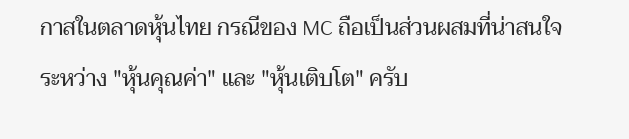กาสในตลาดหุ้นไทย กรณีของ MC ถือเป็นส่วนผสมที่น่าสนใจระหว่าง "หุ้นคุณค่า" และ "หุ้นเติบโต" ครับ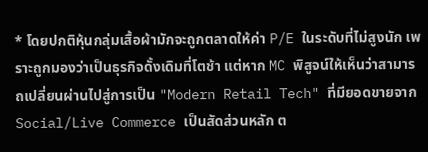* โดยปกติหุ้นกลุ่มเสื้อผ้ามักจะถูกตลาดให้ค่า P/E ในระดับที่ไม่สูงนัก เพราะถูกมองว่าเป็นธุรกิจดั้งเดิมที่โตช้า แต่หาก MC พิสูจน์ให้เห็นว่าสามารถเปลี่ยนผ่านไปสู่การเป็น "Modern Retail Tech" ที่มียอดขายจาก Social/Live Commerce เป็นสัดส่วนหลัก ต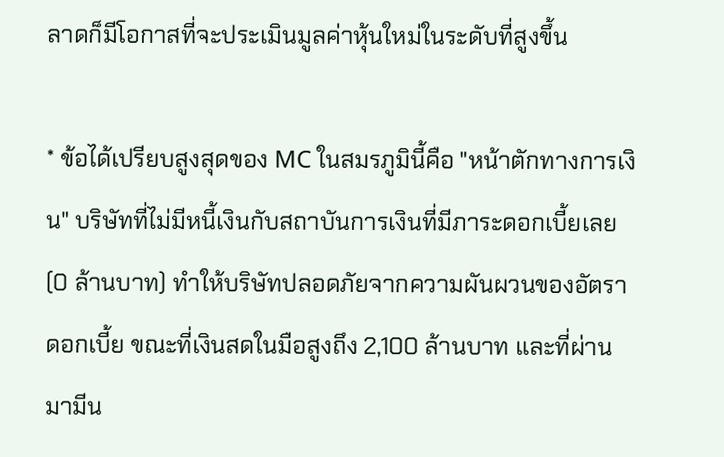ลาดก็มีโอกาสที่จะประเมินมูลค่าหุ้นใหม่ในระดับที่สูงขึ้น

* ข้อได้เปรียบสูงสุดของ MC ในสมรภูมินี้คือ "หน้าตักทางการเงิน" บริษัทที่ไม่มีหนี้เงินกับสถาบันการเงินที่มีภาระดอกเบี้ยเลย (0 ล้านบาท) ทำให้บริษัทปลอดภัยจากความผันผวนของอัตราดอกเบี้ย ขณะที่เงินสดในมือสูงถึง 2,100 ล้านบาท และที่ผ่านมามีน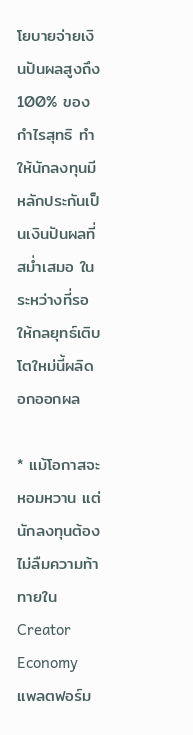โยบายจ่ายเงินปันผลสูงถึง 100% ของกำไรสุทธิ ทำให้นักลงทุนมีหลักประกันเป็นเงินปันผลที่สม่ำเสมอ ในระหว่างที่รอให้กลยุทธ์เติบโตใหม่นี้ผลิดอกออกผล

* แม้โอกาสจะหอมหวาน แต่นักลงทุนต้องไม่ลืมความท้าทายใน Creator Economy แพลตฟอร์ม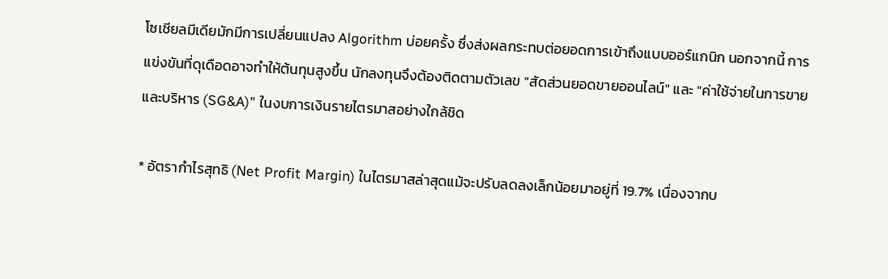โซเชียลมีเดียมักมีการเปลี่ยนแปลง Algorithm บ่อยครั้ง ซึ่งส่งผลกระทบต่อยอดการเข้าถึงแบบออร์แกนิก นอกจากนี้ การแข่งขันที่ดุเดือดอาจทำให้ต้นทุนสูงขึ้น นักลงทุนจึงต้องติดตามตัวเลข "สัดส่วนยอดขายออนไลน์" และ "ค่าใช้จ่ายในการขายและบริหาร (SG&A)" ในงบการเงินรายไตรมาสอย่างใกล้ชิด

* อัตรากำไรสุทธิ (Net Profit Margin) ในไตรมาสล่าสุดแม้จะปรับลดลงเล็กน้อยมาอยู่ที่ 19.7% เนื่องจากบ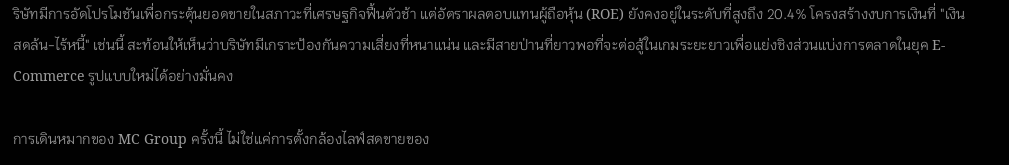ริษัทมีการอัดโปรโมชันเพื่อกระตุ้นยอดขายในสภาวะที่เศรษฐกิจฟื้นตัวช้า แต่อัตราผลตอบแทนผู้ถือหุ้น (ROE) ยังคงอยู่ในระดับที่สูงถึง 20.4% โครงสร้างงบการเงินที่ "เงินสดล้น-ไร้หนี้" เช่นนี้ สะท้อนให้เห็นว่าบริษัทมีเกราะป้องกันความเสี่ยงที่หนาแน่น และมีสายป่านที่ยาวพอที่จะต่อสู้ในเกมระยะยาวเพื่อแย่งชิงส่วนแบ่งการตลาดในยุค E-Commerce รูปแบบใหม่ได้อย่างมั่นคง

การเดินหมากของ MC Group ครั้งนี้ ไม่ใช่แค่การตั้งกล้องไลฟ์สดขายของ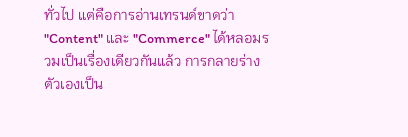ทั่วไป แต่คือการอ่านเทรนด์ขาดว่า "Content" และ "Commerce" ได้หลอมรวมเป็นเรื่องเดียวกันแล้ว การกลายร่างตัวเองเป็น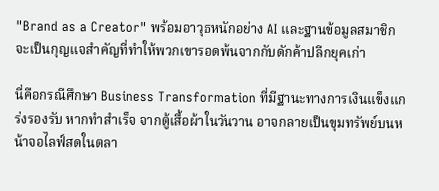"Brand as a Creator" พร้อมอาวุธหนักอย่าง AI และฐานข้อมูลสมาชิก จะเป็นกุญแจสำคัญที่ทำให้พวกเขารอดพ้นจากกับดักค้าปลีกยุคเก่า

นี่คือกรณีศึกษา Business Transformation ที่มีฐานะทางการเงินแข็งแกร่งรองรับ หากทำสำเร็จ จากตู้เสื้อผ้าในวันวาน อาจกลายเป็นขุมทรัพย์บนหน้าจอไลฟ์สดในตลา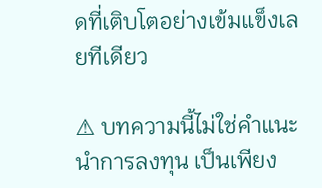ดที่เติบโตอย่างเข้มแข็งเลยทีเดียว

⚠ บทความนี้ไม่ใช่คำแนะนำการลงทุน เป็นเพียง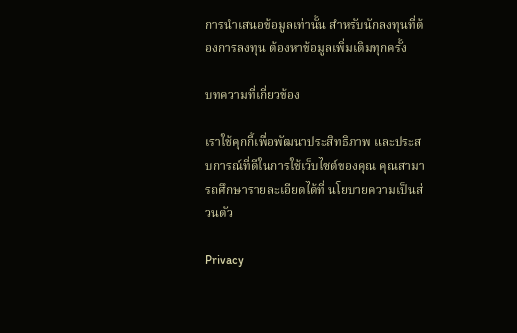การนำเสนอข้อมูลเท่านั้น สำหรับนักลงทุนที่ต้องการลงทุน ต้องหาข้อมูลเพิ่มเติมทุกครั้ง

บทความที่เกี่ยวข้อง

เราใช้คุกกี้เพื่อพัฒนาประสิทธิภาพ และประสบการณ์ที่ดีในการใช้เว็บไซต์ของคุณ คุณสามารถศึกษารายละเอียดได้ที่ นโยบายความเป็นส่วนตัว

Privacy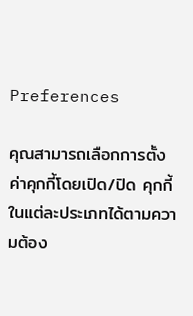Preferences

คุณสามารถเลือกการตั้งค่าคุกกี้โดยเปิด/ปิด คุกกี้ในแต่ละประเภทได้ตามความต้อง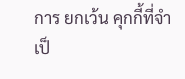การ ยกเว้น คุกกี้ที่จำเป็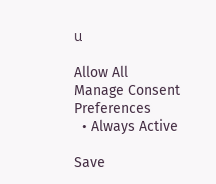น

Allow All
Manage Consent Preferences
  • Always Active

Save